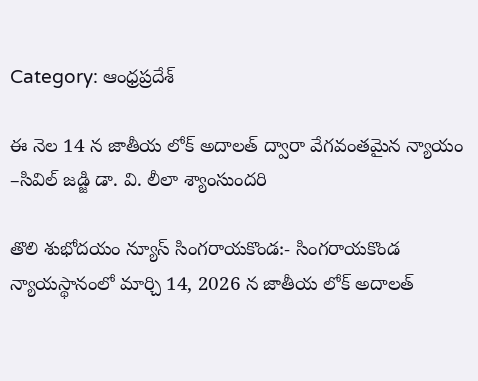Category: ఆంధ్రప్రదేశ్

ఈ నెల 14 న జాతీయ లోక్ అదాలత్ ద్వారా వేగవంతమైన న్యాయం –సివిల్ జడ్జి డా. వి. లీలా శ్యాంసుందరి

తొలి శుభోదయం న్యూస్ సింగరాయకొండ:- సింగరాయకొండ న్యాయస్థానంలో మార్చి 14, 2026 న జాతీయ లోక్ అదాలత్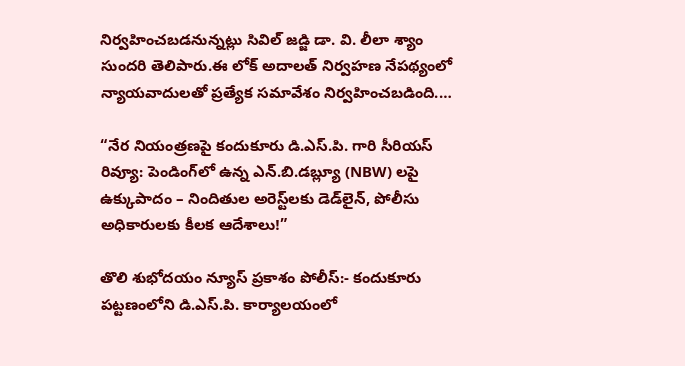నిర్వహించబడనున్నట్లు సివిల్ జడ్జి డా. వి. లీలా శ్యాం సుందరి తెలిపారు.ఈ లోక్ అదాలత్ నిర్వహణ నేపథ్యంలో న్యాయవాదులతో ప్రత్యేక సమావేశం నిర్వహించబడింది.…

“నేర నియంత్రణపై కందుకూరు డి.ఎస్.పి. గారి సీరియస్ రివ్యూ: పెండింగ్‌లో ఉన్న ఎన్.బి.డబ్ల్యూ (NBW) లపై ఉక్కుపాదం – నిందితుల అరెస్ట్‌లకు డెడ్‌లైన్, పోలీసు అధికారులకు కీలక ఆదేశాలు!”

తొలి శుభోదయం న్యూస్ ప్రకాశం పోలీస్:- కందుకూరు పట్టణంలోని డి.ఎస్.పి. కార్యాలయంలో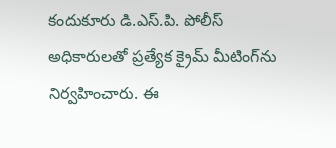కందుకూరు డి.ఎస్.పి. పోలీస్ అధికారులతో ప్రత్యేక క్రైమ్ మీటింగ్‌ను నిర్వహించారు. ఈ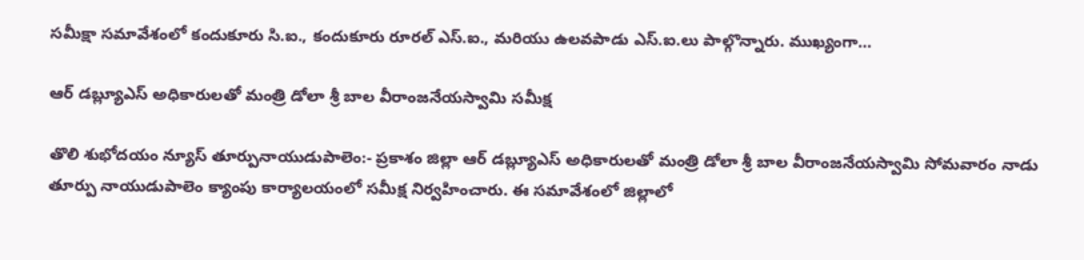సమీక్షా సమావేశంలో కందుకూరు సి.ఐ., కందుకూరు రూరల్ ఎస్.ఐ., మరియు ఉలవపాడు ఎస్.ఐ.లు పాల్గొన్నారు. ముఖ్యంగా…

ఆర్ డబ్ల్యూఎస్ అధికారులతో మంత్రి డోలా శ్రీ బాల వీరాంజనేయస్వామి సమీక్ష

తొలి శుభోదయం న్యూస్ తూర్పునాయుడుపాలెం:- ప్రకాశం జిల్లా ఆర్ డబ్ల్యూఎస్ అధికారులతో మంత్రి డోలా శ్రీ బాల వీరాంజనేయస్వామి సోమవారం నాడు తూర్పు నాయుడుపాలెం క్యాంపు కార్యాలయంలో సమీక్ష నిర్వహించారు. ఈ సమావేశంలో జిల్లాలో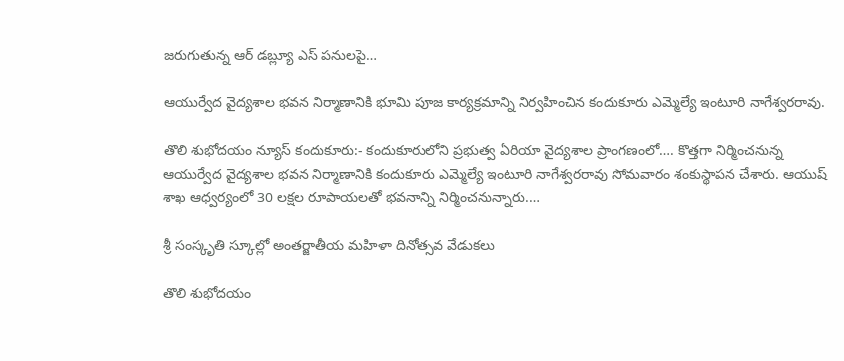జరుగుతున్న ఆర్ డబ్ల్యూ ఎస్ పనులపై…

ఆయుర్వేద వైద్యశాల భవన నిర్మాణానికి భూమి పూజ కార్యక్రమాన్ని నిర్వహించిన కందుకూరు ఎమ్మెల్యే ఇంటూరి నాగేశ్వరరావు.

తొలి శుభోదయం న్యూస్ కందుకూరు:- కందుకూరులోని ప్రభుత్వ ఏరియా వైద్యశాల ప్రాంగణంలో…. కొత్తగా నిర్మించనున్న ఆయుర్వేద వైద్యశాల భవన నిర్మాణానికి కందుకూరు ఎమ్మెల్యే ఇంటూరి నాగేశ్వరరావు సోమవారం శంకుస్థాపన చేశారు. ఆయుష్ శాఖ ఆధ్వర్యంలో 30 లక్షల రూపాయలతో భవనాన్ని నిర్మించనున్నారు.…

శ్రీ సంస్కృతి స్కూల్లో అంతర్జాతీయ మహిళా దినోత్సవ వేడుకలు

తొలి శుభోదయం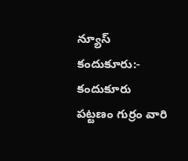న్యూస్ కందుకూరు:- కందుకూరు పట్టణం గుర్రం వారి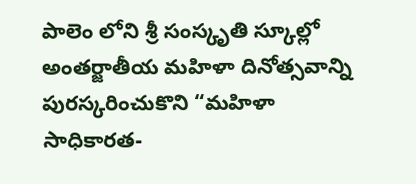పాలెం లోని శ్రీ సంస్కృతి స్కూల్లో అంతర్జాతీయ మహిళా దినోత్సవాన్ని పురస్కరించుకొని “మహిళా సాధికారత-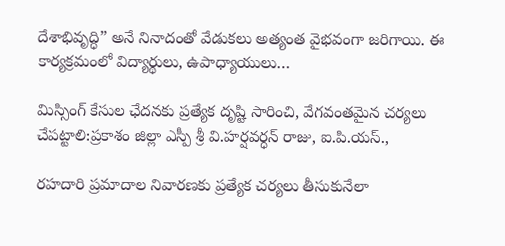దేశాభివృద్ధి” అనే నినాదంతో వేడుకలు అత్యంత వైభవంగా జరిగాయి. ఈ కార్యక్రమంలో విద్యార్థులు, ఉపాధ్యాయులు…

మిస్సింగ్‌ కేసుల ఛేదనకు ప్రత్యేక దృష్టి సారించి, వేగవంతమైన చర్యలు చేపట్టాలి:ప్రకాశం జిల్లా ఎస్పీ శ్రీ వి.హర్షవర్ధన్ రాజు, ఐ.పి.యస్.,

రహదారి ప్రమాదాల నివారణకు ప్రత్యేక చర్యలు తీసుకునేలా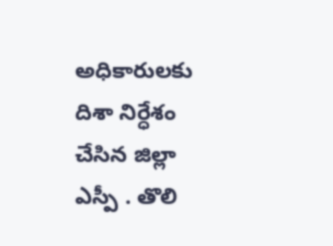అధికారులకు దిశా నిర్ధేశం చేసిన జిల్లా ఎస్పీ . తొలి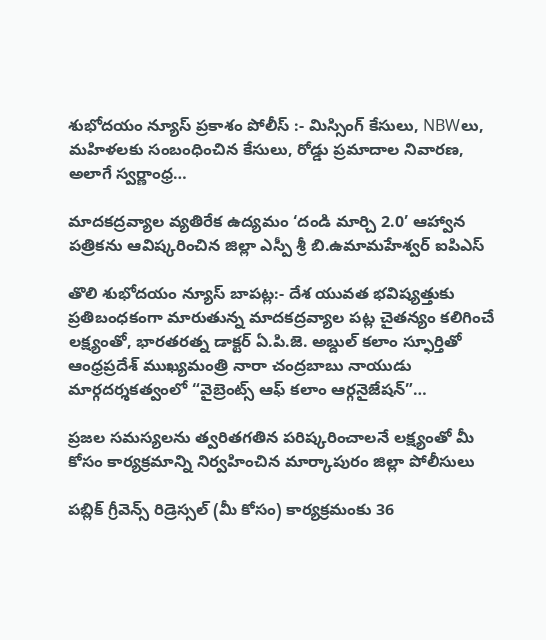శుభోదయం న్యూస్ ప్రకాశం పోలీస్ :- మిస్సింగ్ కేసులు, NBWలు, మహిళలకు సంబంధించిన కేసులు, రోడ్డు ప్రమాదాల నివారణ, అలాగే స్వర్ణాంధ్ర…

మాదకద్రవ్యాల వ్యతిరేక ఉద్యమం ‘దండి మార్చి 2.0’ ఆహ్వాన పత్రికను ఆవిష్కరించిన జిల్లా ఎస్పీ శ్రీ బి.ఉమామహేశ్వర్ ఐపిఎస్

తొలి శుభోదయం న్యూస్ బాపట్ల:- దేశ యువత భవిష్యత్తుకు ప్రతిబంధకంగా మారుతున్న మాదకద్రవ్యాల పట్ల చైతన్యం కలిగించే లక్ష్యంతో, భారతరత్న డాక్టర్ ఏ.పి.జె. అబ్దుల్ కలాం స్ఫూర్తితో ఆంధ్రప్రదేశ్ ముఖ్యమంత్రి నారా చంద్రబాబు నాయుడు మార్గదర్శకత్వంలో “వైబ్రెంట్స్ ఆఫ్ కలాం ఆర్గనైజేషన్”…

ప్రజల సమస్యలను త్వరితగతిన పరిష్కరించాలనే లక్ష్యంతో మీ కోసం కార్యక్రమాన్ని నిర్వహించిన మార్కాపురం జిల్లా పోలీసులు

పబ్లిక్ గ్రీవెన్స్ రిడ్రెస్సల్ (మీ కోసం) కార్యక్రమంకు 36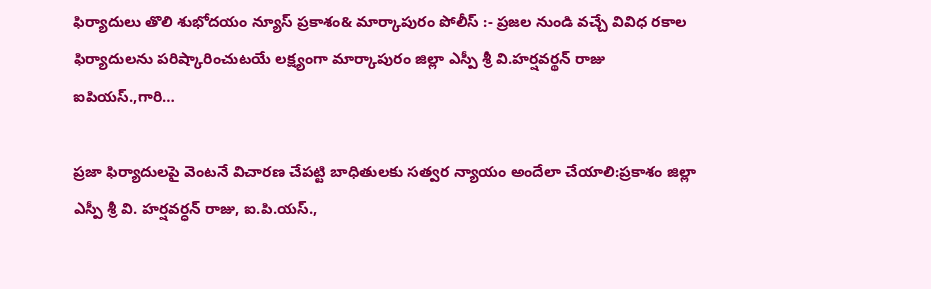ఫిర్యాదులు తొలి శుభోదయం న్యూస్ ప్రకాశం& మార్కాపురం పోలీస్ :- ప్రజల నుండి వచ్చే వివిధ రకాల ఫిర్యాదులను పరిష్కారించుటయే లక్ష్యంగా మార్కాపురం జిల్లా ఎస్పీ శ్రీ వి.హర్షవర్థన్‌ రాజు ఐపియస్.,గారి…

ప్రజా ఫిర్యాదులపై వెంటనే విచారణ చేపట్టి బాధితులకు సత్వర న్యాయం అందేలా చేయాలి:ప్రకాశం జిల్లా ఎస్పీ శ్రీ వి. హర్షవర్ధన్ రాజు, ఐ.పి.యస్.,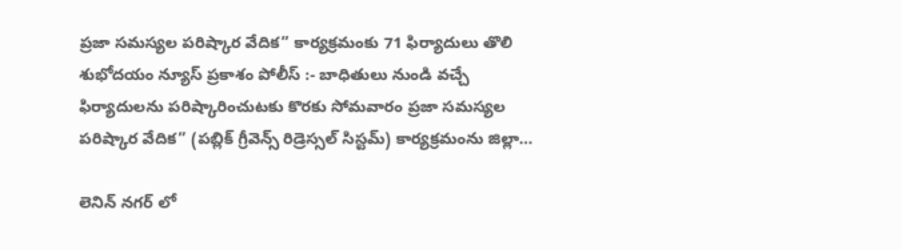ప్రజా సమస్యల పరిష్కార వేదిక” కార్యక్రమంకు 71 ఫిర్యాదులు తొలి శుభోదయం న్యూస్ ప్రకాశం పోలీస్ :- బాధితులు నుండి వచ్చే ఫిర్యాదులను పరిష్కారించుటకు కొరకు సోమవారం ప్రజా సమస్యల పరిష్కార వేదిక” (పబ్లిక్ గ్రీవెన్స్ రిడ్రెస్సల్ సిస్టమ్‌) కార్యక్రమంను జిల్లా…

లెనిన్ నగర్ లో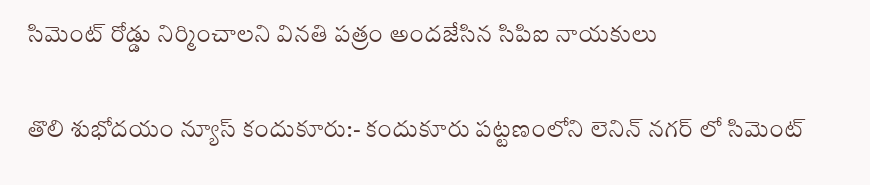సిమెంట్ రోడ్డు నిర్మించాలని వినతి పత్రం అందజేసిన సిపిఐ నాయకులు

తొలి శుభోదయం న్యూస్ కందుకూరు:- కందుకూరు పట్టణంలోని లెనిన్ నగర్ లో సిమెంట్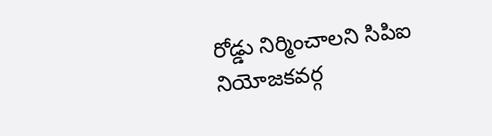రోడ్డు నిర్మించాలని సిపిఐ నియోజకవర్గ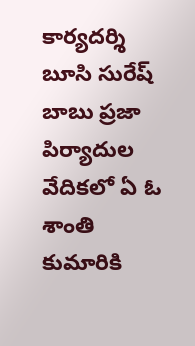కార్యదర్శి బూసి సురేష్ బాబు ప్రజా పిర్యాదుల వేదికలో ఏ ఓ శాంతి కుమారికి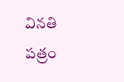వినతి పత్రం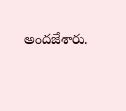అందజేశారు.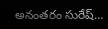అనంతరం సురేష్…